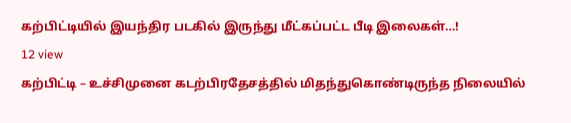கற்பிட்டியில் இயந்திர படகில் இருந்து மீட்கப்பட்ட பீடி இலைகள்…!
12 view
கற்பிட்டி – உச்சிமுனை கடற்பிரதேசத்தில் மிதந்துகொண்டிருந்த நிலையில்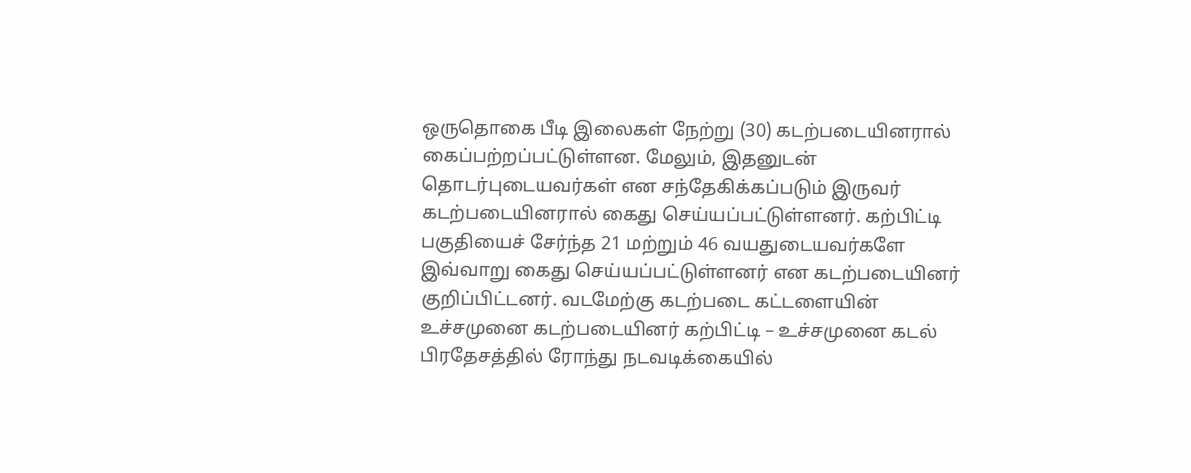ஒருதொகை பீடி இலைகள் நேற்று (30) கடற்படையினரால் கைப்பற்றப்பட்டுள்ளன. மேலும், இதனுடன் தொடர்புடையவர்கள் என சந்தேகிக்கப்படும் இருவர் கடற்படையினரால் கைது செய்யப்பட்டுள்ளனர். கற்பிட்டி பகுதியைச் சேர்ந்த 21 மற்றும் 46 வயதுடையவர்களே இவ்வாறு கைது செய்யப்பட்டுள்ளனர் என கடற்படையினர் குறிப்பிட்டனர். வடமேற்கு கடற்படை கட்டளையின் உச்சமுனை கடற்படையினர் கற்பிட்டி – உச்சமுனை கடல் பிரதேசத்தில் ரோந்து நடவடிக்கையில்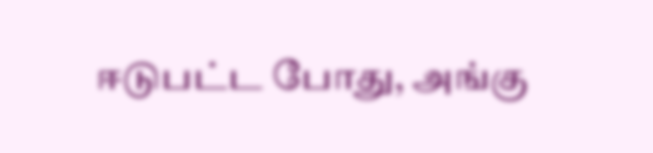ஈடுபட்ட போது, அங்கு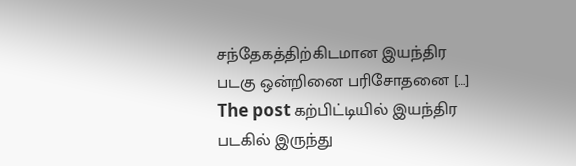சந்தேகத்திற்கிடமான இயந்திர படகு ஒன்றினை பரிசோதனை […]
The post கற்பிட்டியில் இயந்திர படகில் இருந்து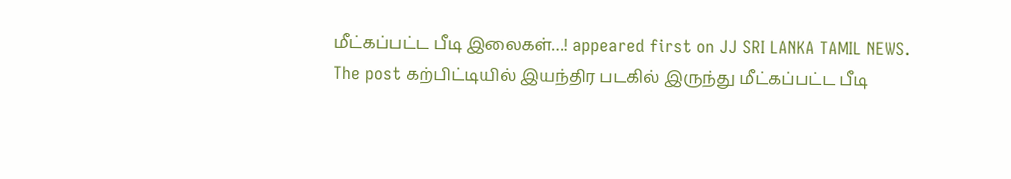மீட்கப்பட்ட பீடி இலைகள்…! appeared first on JJ SRI LANKA TAMIL NEWS.
The post கற்பிட்டியில் இயந்திர படகில் இருந்து மீட்கப்பட்ட பீடி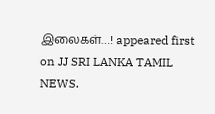இலைகள்…! appeared first on JJ SRI LANKA TAMIL NEWS.